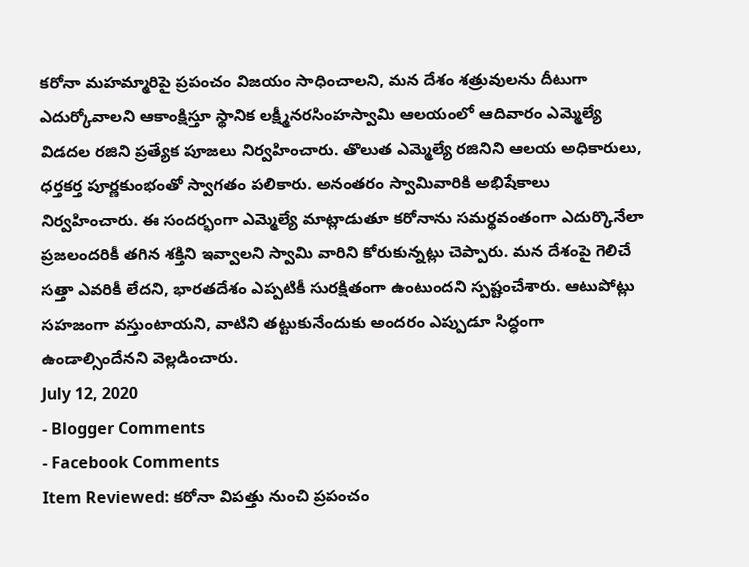కరోనా మహమ్మారిపై ప్రపంచం విజయం సాధించాలని, మన దేశం శత్రువులను దీటుగా ఎదుర్కోవాలని ఆకాంక్షిస్తూ స్థానిక లక్ష్మీనరసింహస్వామి ఆలయంలో ఆదివారం ఎమ్మెల్యే విడదల రజిని ప్రత్యేక పూజలు నిర్వహించారు. తొలుత ఎమ్మెల్యే రజినిని ఆలయ అధికారులు, ధర్తకర్త పూర్ణకుంభంతో స్వాగతం పలికారు. అనంతరం స్వామివారికి అభిషేకాలు నిర్వహించారు. ఈ సందర్భంగా ఎమ్మెల్యే మాట్లాడుతూ కరోనాను సమర్థవంతంగా ఎదుర్కొనేలా ప్రజలందరికీ తగిన శక్తిని ఇవ్వాలని స్వామి వారిని కోరుకున్నట్లు చెప్పారు. మన దేశంపై గెలిచే సత్తా ఎవరికీ లేదని, భారతదేశం ఎప్పటికీ సురక్షితంగా ఉంటుందని స్పష్టంచేశారు. ఆటుపోట్లు సహజంగా వస్తుంటాయని, వాటిని తట్టుకునేందుకు అందరం ఎప్పుడూ సిద్ధంగా ఉండాల్సిందేనని వెల్లడించారు.
July 12, 2020
- Blogger Comments
- Facebook Comments
Item Reviewed: కరోనా విపత్తు నుంచి ప్రపంచం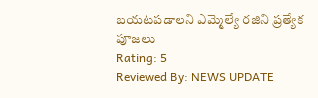బయటపడాలని ఎమ్మెల్యే రజిని ప్రత్యేక పూజలు
Rating: 5
Reviewed By: NEWS UPDATE